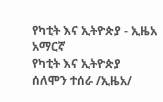የካቲት እና ኢትዮጵያ - ኢዜአ አማርኛ
የካቲት እና ኢትዮጵያ
ሰለሞን ተሰራ /ኢዜአ/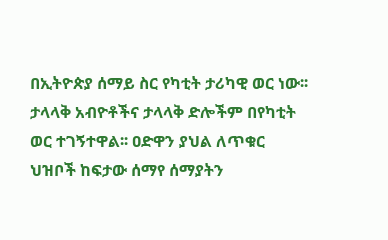በኢትዮጵያ ሰማይ ስር የካቲት ታሪካዊ ወር ነው፡፡ ታላላቅ አብዮቶችና ታላላቅ ድሎችም በየካቲት ወር ተገኝተዋል፡፡ ዐድዋን ያህል ለጥቁር ህዝቦች ከፍታው ሰማየ ሰማያትን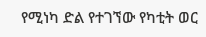የሚነካ ድል የተገኘው የካቲት ወር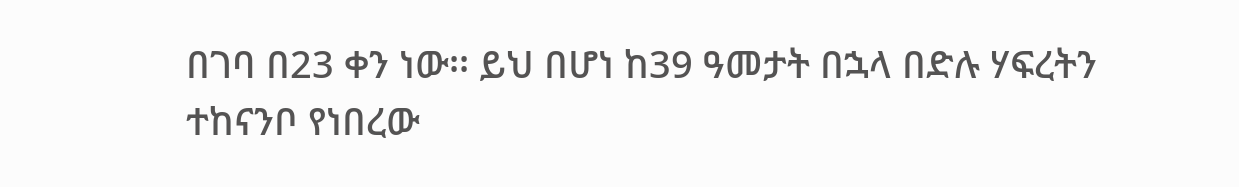በገባ በ23 ቀን ነው፡፡ ይህ በሆነ ከ39 ዓመታት በኋላ በድሉ ሃፍረትን ተከናንቦ የነበረው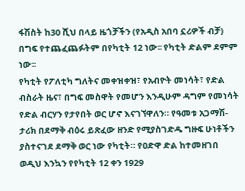ፋሽስት ከ30 ሺህ በላይ ዜጎቻችን (የአዲስ አበባ ኗሪዎች ብቻ) በግፍ የተጨፈጨፉትም በየካቲት 12 ነው፡፡ የካቲት ድልም ደምም ነው፡፡
የካቲት የፖለቲካ ግለትና መቀዝቀዝ፣ የአብዮት መነሳት፣ የድል ብስራት ዜና፣ በግፍ መስዋት የመሆን እንዲሁም ዳግም የመነሳት የድል ብርሃን የታየበት ወር ሆኖ እናገኘዋለን። የዓመቱ አጋማሽ-ታሪክ በደማቅ ብዕሩ ይጽፈው ዘንድ የሚያስገድዱ ግዙፍ ሁነቶችን ያስተናገደ ደማቅ ወር ነው የካቲት። የዐድዋ ድል ከተመዘገበ ወዲህ እንኳን የየካቲት 12 ቀን 1929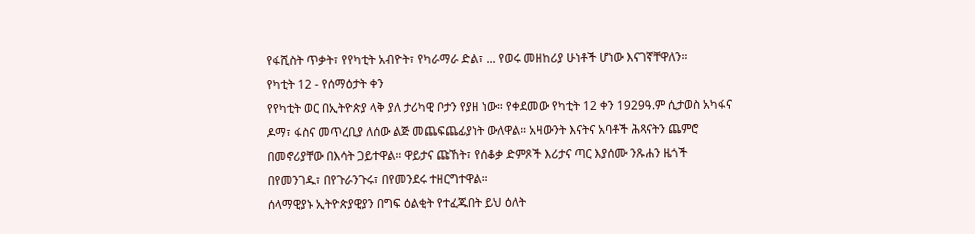የፋሺስት ጥቃት፣ የየካቲት አብዮት፣ የካራማራ ድል፣ ... የወሩ መዘከሪያ ሁነቶች ሆነው እናገኛቸዋለን።
የካቲት 12 - የሰማዕታት ቀን
የየካቲት ወር በኢትዮጵያ ላቅ ያለ ታሪካዊ ቦታን የያዘ ነው። የቀደመው የካቲት 12 ቀን 1929ዓ.ም ሲታወስ አካፋና ዶማ፣ ፋስና መጥረቢያ ለሰው ልጅ መጨፍጨፊያነት ውለዋል። አዛውንት እናትና አባቶች ሕጻናትን ጨምሮ በመኖሪያቸው በእሳት ጋይተዋል። ዋይታና ጩኸት፣ የሰቆቃ ድምጾች እሪታና ጣር እያሰሙ ንጹሐን ዜጎች በየመንገዱ፣ በየጉራንጉሩ፣ በየመንደሩ ተዘርግተዋል።
ሰላማዊያኑ ኢትዮጵያዊያን በግፍ ዕልቂት የተፈጁበት ይህ ዕለት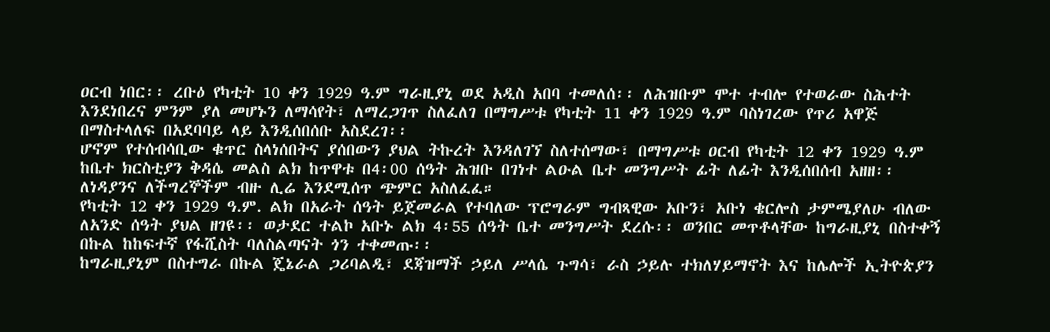ዐርብ ነበር፡፡ ረቡዕ የካቲት 10 ቀን 1929 ዓ.ም ግራዚያኒ ወደ አዲስ አበባ ተመለሰ፡፡ ለሕዝቡም ሞተ ተብሎ የተወራው ስሕተት እንደነበረና ምንም ያለ መሆኑን ለማሳየት፣ ለማረጋገጥ ስለፈለገ በማግሥቱ የካቲት 11 ቀን 1929 ዓ.ም ባስነገረው የጥሪ አዋጅ በማስተላለፍ በአደባባይ ላይ እንዲሰበሰቡ አስደረገ፡፡
ሆኖም የተሰብሳቢው ቁጥር ስላነሰበትና ያሰበውን ያህል ትኩረት እንዳለገኘ ስለተሰማው፣ በማግሥቱ ዐርብ የካቲት 12 ቀን 1929 ዓ.ም ከቤተ ክርስቲያን ቅዳሴ መልስ ልክ ከጥዋቱ በ4፡00 ሰዓት ሕዝቡ በገነተ ልዑል ቤተ መንግሥት ፊት ለፊት እንዲሰበሰብ አዘዘ፡፡ ለነዳያንና ለችግረኞችም ብዙ ሊሬ እንደሚሰጥ ጭምር አስለፈፈ።
የካቲት 12 ቀን 1929 ዓ.ም. ልክ በአራት ሰዓት ይጀመራል የተባለው ፕሮግራም ግብጻዊው አቡን፣ አቡነ ቄርሎስ ታምሜያለሁ ብለው ለአንድ ሰዓት ያህል ዘገዩ፡፡ ወታደር ተልኮ አቡኑ ልክ 4፡55 ሰዓት ቤተ መንግሥት ደረሱ፡፡ ወንበር መጥቶላቸው ከግራዚያኒ በስተቀኝ በኩል ከከፍተኛ የፋሺስት ባለስልጣናት ጎን ተቀመጡ፡፡
ከግራዚያኒም በስተግራ በኩል ጄኔራል ጋሪባልዲ፣ ደጃዝማች ኃይለ ሥላሴ ጉግሳ፣ ራስ ኃይሉ ተክለሃይማኖት እና ከሌሎች ኢትዮጵያን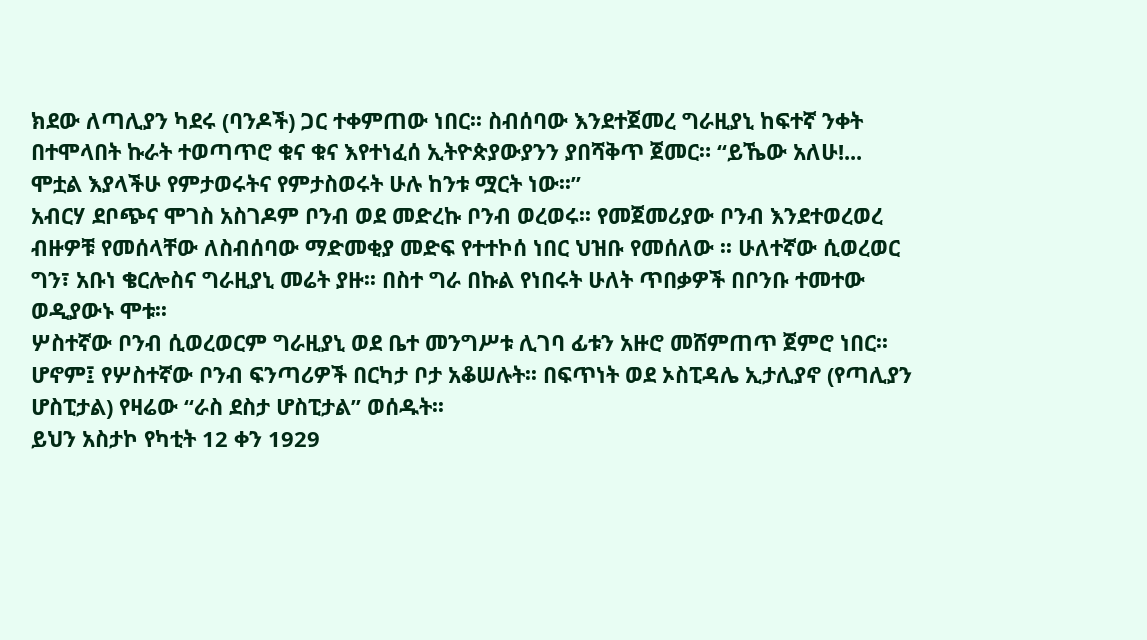ክደው ለጣሊያን ካደሩ (ባንዶች) ጋር ተቀምጠው ነበር፡፡ ስብሰባው እንደተጀመረ ግራዚያኒ ከፍተኛ ንቀት በተሞላበት ኩራት ተወጣጥሮ ቁና ቁና እየተነፈሰ ኢትዮጵያውያንን ያበሻቅጥ ጀመር። “ይኼው አለሁ!... ሞቷል እያላችሁ የምታወሩትና የምታስወሩት ሁሉ ከንቱ ሟርት ነው፡፡”
አብርሃ ደቦጭና ሞገስ አስገዶም ቦንብ ወደ መድረኩ ቦንብ ወረወሩ፡፡ የመጀመሪያው ቦንብ እንደተወረወረ ብዙዎቹ የመሰላቸው ለስብሰባው ማድመቂያ መድፍ የተተኮሰ ነበር ህዝቡ የመሰለው ፡፡ ሁለተኛው ሲወረወር ግን፣ አቡነ ቄርሎስና ግራዚያኒ መሬት ያዙ፡፡ በስተ ግራ በኩል የነበሩት ሁለት ጥበቃዎች በቦንቡ ተመተው ወዲያውኑ ሞቱ፡፡
ሦስተኛው ቦንብ ሲወረወርም ግራዚያኒ ወደ ቤተ መንግሥቱ ሊገባ ፊቱን አዙሮ መሸምጠጥ ጀምሮ ነበር፡፡ ሆኖም፤ የሦስተኛው ቦንብ ፍንጣሪዎች በርካታ ቦታ አቆሠሉት፡፡ በፍጥነት ወደ ኦስፒዳሌ ኢታሊያኖ (የጣሊያን ሆስፒታል) የዛሬው “ራስ ደስታ ሆስፒታል” ወሰዱት፡፡
ይህን አስታኮ የካቲት 12 ቀን 1929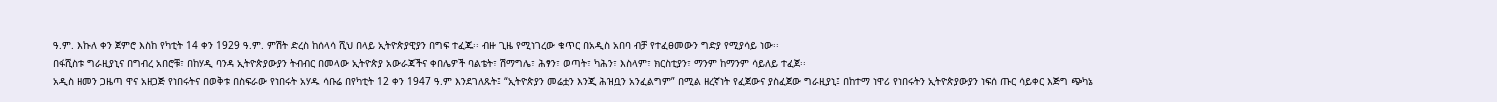ዓ.ም. እኩለ ቀን ጀምሮ እስከ የካቲት 14 ቀን 1929 ዓ.ም. ምሽት ድረስ ከሰላሳ ሺህ በላይ ኢትዮጵያዊያን በግፍ ተፈጁ፡፡ ብዙ ጊዜ የሚነገረው ቁጥር በአዲስ አበባ ብቻ የተፈፀመውን ግድያ የሚያሳይ ነው፡፡
በፋሺስቱ ግራዚያኒና በግብረ አበሮቹ፣ በከሃዲ ባንዳ ኢትዮጵያውያን ትብብር በመላው ኢትዮጵያ አውራጃችና ቀበሌዎች ባልቴት፣ ሽማግሌ፣ ሕፃን፣ ወጣት፣ ካሕን፣ እስላም፣ ክርስቲያን፣ ማንም ከማንም ሳይለይ ተፈጀ፡፡
አዲስ ዘመን ጋዜጣ ዋና አዘጋጅ የነበሩትና በወቅቱ በስፍራው የነበሩት አሃዱ ሳቡሬ በየካቲት 12 ቀን 1947 ዓ.ም እንደገለጹት፤ “ኢትዮጵያን መሬቷን እንጂ ሕዝቧን አንፈልግም” በሚል ዘረኛነት የፈጀውና ያስፈጀው ግራዚያኒ፤ በከተማ ነዋሪ የነበሩትን ኢትዮጵያውያን ነፍሰ ጡር ሳይቀር እጅግ ጭካኔ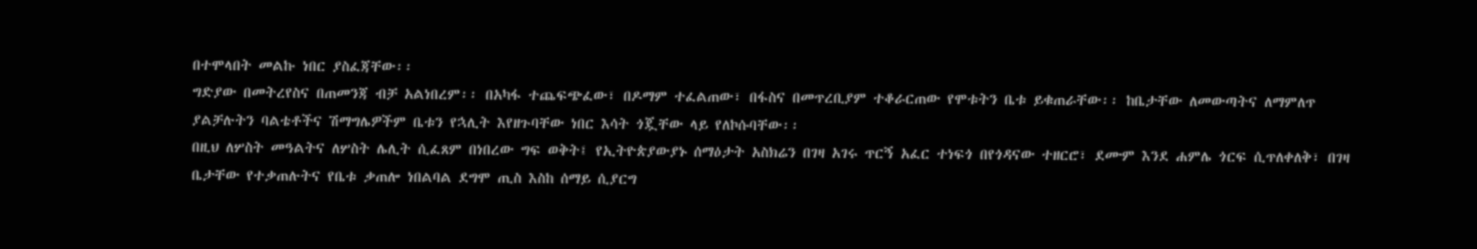በተሞላበት መልኩ ነበር ያስፈጃቸው፡፡
ግድያው በመትረየስና በጠመንጃ ብቻ አልነበረም፡፡ በአካፋ ተጨፍጭፈው፣ በዶማም ተፈልጠው፣ በፋስና በመጥረቢያም ተቆራርጠው የሞቱትን ቤቱ ይቁጠራቸው፡፡ ከቤታቸው ለመውጣትና ለማምለጥ ያልቻሉትን ባልቴቶችና ሽማግሌዎችም ቤቱን የኋሊት እየዘጉባቸው ነበር እሳት ጎጇቸው ላይ የለኮሱባቸው፡፡
በዚህ ለሦስት መዓልትና ለሦስት ሌሊት ሲፈጸም በነበረው ግፍ ወቅት፤ የኢትዮጵያውያኑ ሰማዕታት አስክሬን በገዛ አገሩ ጥርኝ አፈር ተነፍጎ በየጎዳናው ተዘርሮ፣ ደሙም እንደ ሐምሌ ጎርፍ ሲጥለቀለቅ፣ በገዛ ቤታቸው የተቃጠሉትና የቤቱ ቃጠሎ ነበልባል ደግሞ ጢስ እስከ ሰማይ ሲያርግ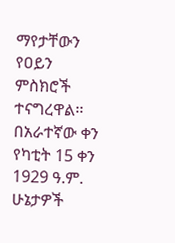ማየታቸውን የዐይን ምስክሮች ተናግረዋል፡፡
በአራተኛው ቀን የካቲት 15 ቀን 1929 ዓ.ም. ሁኔታዎች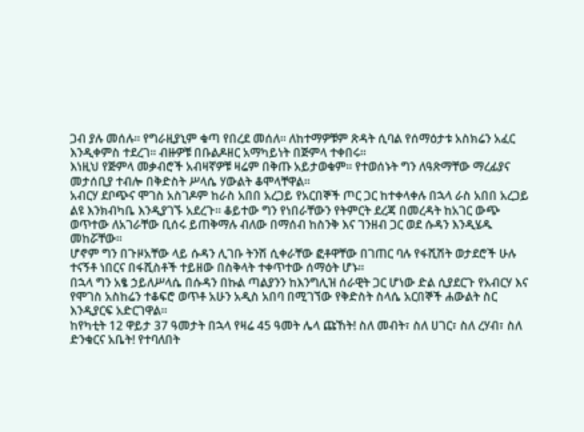ጋብ ያሉ መሰሉ፡፡ የግራዚያኒም ቁጣ የበረደ መሰለ፡፡ ለከተማዎቹም ጽዳት ሲባል የሰማዕታቱ አስክሬን አፈር እንዲቀምስ ተደረገ፡፡ ብዙዎቹ በቡልዶዘር አማካይነት በጅምላ ተቀበሩ፡፡
እነዚህ የጅምላ መቃብሮች አብዛኛዎቹ ዛሬም በቅጡ አይታወቁም፡፡ የተወሰኑት ግን ለዓጽማቸው ማረፊያና መታሰቢያ ተብሎ በቅድስት ሥላሴ ሃውልት ቆሞላቸዋል፡፡
አብርሃ ደቦጭና ሞገስ አስገዶም ከራስ አበበ አረጋይ የአርበኞች ጦር ጋር ከተቀላቀሉ በኋላ ራስ አበበ አረጋይ ልዩ እንክብካቤ እንዲያገኙ አደረጉ። ቆይተው ግን የነበራቸውን የትምርት ደረጃ በመረዳት ከአገር ውጭ ወጥተው ለአገራቸው ቢሰሩ ይጠቅማሉ ብለው በማሰብ ከስንቅ እና ገንዘብ ጋር ወደ ሱዳን እንዲሄዱ መከሯቸው።
ሆኖም ግን በጉዞአቸው ላይ ሱዳን ሊገቡ ትንሽ ሲቀራቸው ፎቶዋቸው በገጠር ባሉ የፋሺሽት ወታደሮች ሁሉ ተናኝቶ ነበርና በፋሺስቶች ተይዘው በስቅላት ተቀጥተው ሰማዕት ሆኑ።
በኋላ ግን አፄ ኃይለሥላሴ በሱዳን በኩል ጣልያንን ከእንግሊዝ ሰራዊት ጋር ሆነው ድል ሲያደርጉ የአብርሃ እና የሞገስ አስከሬን ተቆፍሮ ወጥቶ አሁን አዲስ አበባ በሚገኘው የቅድስት ስላሴ አርበኞች ሐውልት ስር እንዲያርፍ አድርገዋል።
ከየካቲት 12 ዋይታ 37 ዓመታት በኋላ የዛሬ 45 ዓመት ሌላ ጩኸት! ስለ መብት፣ ስለ ሀገር፣ ስለ ረሃብ፣ ስለ ድንቁርና አቤት! የተባለበት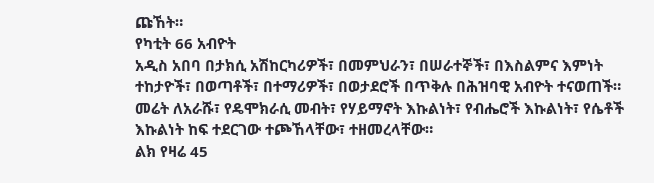ጩኸት።
የካቲት 66 አብዮት
አዲስ አበባ በታክሲ አሽከርካሪዎች፣ በመምህራን፣ በሠራተኞች፣ በእስልምና እምነት ተከታዮች፣ በወጣቶች፣ በተማሪዎች፣ በወታደሮች በጥቅሉ በሕዝባዊ አብዮት ተናወጠች። መሬት ለአራሹ፣ የዴሞክራሲ መብት፣ የሃይማኖት እኩልነት፣ የብሔሮች እኩልነት፣ የሴቶች እኩልነት ከፍ ተደርገው ተጮኸላቸው፣ ተዘመረላቸው።
ልክ የዛሬ 45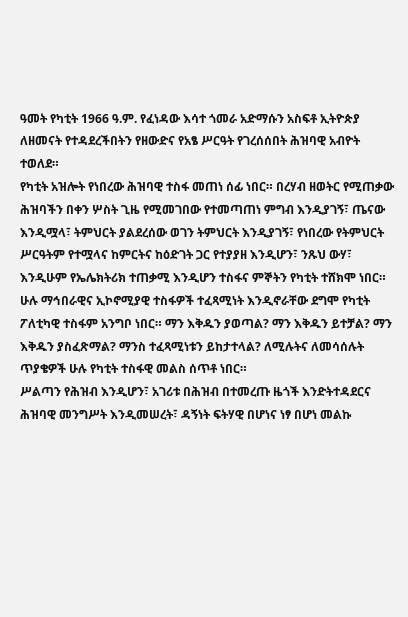ዓመት የካቲት 1966 ዓ.ም. የፈነዳው እሳተ ጎመራ አድማሱን አስፍቶ ኢትዮጵያ ለዘመናት የተዳደረችበትን የዘውድና የአፄ ሥርዓት የገረሰሰበት ሕዝባዊ አብዮት ተወለደ።
የካቲት አዝሎት የነበረው ሕዝባዊ ተስፋ መጠነ ሰፊ ነበር። በረሃብ ዘወትር የሚጠቃው ሕዝባችን በቀን ሦስት ጊዜ የሚመገበው የተመጣጠነ ምግብ እንዲያገኝ፣ ጤናው እንዲሟላ፣ ትምህርት ያልደረሰው ወገን ትምህርት እንዲያገኝ፣ የነበረው የትምህርት ሥርዓትም የተሟላና ከምርትና ከዕድገት ጋር የተያያዘ እንዲሆን፣ ንጹህ ውሃ፣ እንዲሁም የኤሌክትሪክ ተጠቃሚ እንዲሆን ተስፋና ምኞትን የካቲት ተሸክሞ ነበር።
ሁሉ ማኅበራዊና ኢኮኖሚያዊ ተስፋዎች ተፈጻሚነት እንዲኖራቸው ደግሞ የካቲት ፖለቲካዊ ተስፋም አንግቦ ነበር። ማን እቅዱን ያወጣል? ማን እቅዱን ይተቻል? ማን እቅዱን ያስፈጽማል? ማንስ ተፈጻሚነቱን ይከታተላል? ለሚሉትና ለመሳሰሉት ጥያቄዎች ሁሉ የካቲት ተስፋዊ መልስ ሰጥቶ ነበር።
ሥልጣን የሕዝብ እንዲሆን፣ አገሪቱ በሕዝብ በተመረጡ ዜጎች እንድትተዳደርና ሕዝባዊ መንግሥት እንዲመሠረት፣ ዳኝነት ፍትሃዊ በሆነና ነፃ በሆነ መልኩ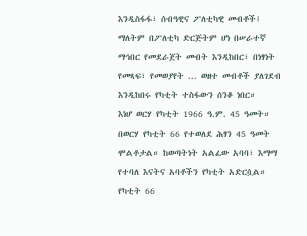እንዲስፋፋ፣ ሰብዓዊና ፖለቲካዊ መብቶች፤ ማለትም በፖለቲካ ድርጅትም ሆነ በሠራተኛ ማኅበር የመደራጀት መብት እንዲከበር፣ በነፃነት የመጻፍ፣ የመወያየት ... ወዘተ መብቶች ያለገደብ እንዲከበሩ የካቲት ተስፋውን ሰንቆ ነበር።
እነሆ ወርሃ የካቲት 1966 ዓ.ም. 45 ዓመት። በወርሃ የካቲት 66 የተወለደ ሕፃን 45 ዓመት ሞልቶታል። ከወጣትነት አልፈው አባባ፣ እማማ የተባለ እናትና አባቶችን የካቲት አድርሷል።
የካቲት 66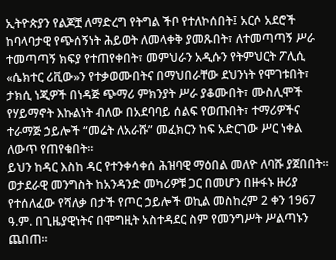ኢትዮጵያን የልጆቿ ለማድረግ የትግል ችቦ የተለኮሰበት፤ አርሶ አደሮች ከባላባታዊ የጭሰኝነት ሕይወት ለመላቀቅ ያመጹበት፣ ለተመጣጣኝ ሥራ ተመጣጣኝ ክፍያ የተጠየቀበት፣ መምህራን አዲሱን የትምህርት ፖሊሲ «ሴክተር ሪቪው»ን የተቃወሙበትና በማህበራቸው ደህንነት የሞገቱበት፣ ታክሲ ነጂዎች በነዳጅ ጭማሪ ምክንያት ሥራ ያቆሙበት፣ ሙስሊሞች የሃይማኖት እኩልነት ብለው በአደባባይ ሰልፍ የወጡበት፣ ተማሪዎችና ተራማጅ ኃይሎች “መሬት ለአራሹ” መፈክርን ከፍ አድርገው ሥር ነቀል ለውጥ የጠየቁበት።
ይህን ከዳር እስከ ዳር የተንቀሳቀሰ ሕዝባዊ ማዕበል መለዮ ለባሹ ያጀበበት።
ወታደራዊ መንግስት ከአንዳንድ መካሪዎቹ ጋር በመሆን በዙፋኑ ዙሪያ የተሰለፈው የሻለቃ በታች የጦር ኃይሎች ወኪል መስከረም 2 ቀን 1967 ዓ.ም. በጊዜያዊነትና በሞግዚት አስተዳደር ስም የመንግሥት ሥልጣኑን ጨበጠ።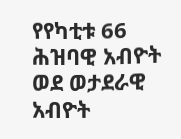የየካቲቱ 66 ሕዝባዊ አብዮት ወደ ወታደራዊ አብዮት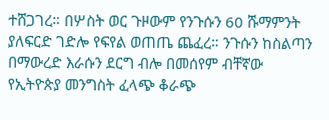ተሸጋገረ። በሦስት ወር ጉዞውም የንጉሱን 60 ሹማምንት ያለፍርድ ገድሎ የፍየል ወጠጤ ጨፈረ። ንጉሱን ከስልጣን በማውረድ እራሱን ደርግ ብሎ በመሰየም ብቸኛው የኢትዮጵያ መንግስት ፈላጭ ቆራጭ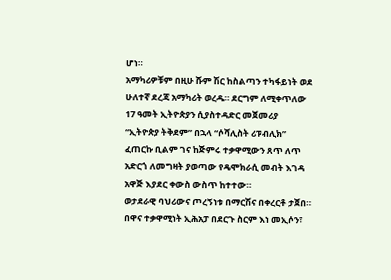ሆነ።
አማካሪዎቹም በዚሁ ሹም ሽር ከስልጣን ተካፋይነት ወደ ሁለተኛ ደረጃ አማካሪት ወረዱ። ደርግም ለሚቀጥለው 17 ዓመት ኢትዮጵያን ሲያስተዳድር መጀመሪያ “ኢትዮጵያ ትቅደም” በኋላ “ሶሻሊስት ሪፑብሊክ” ፈጠርኩ ቢልም ገና ከጅምሩ ተቃዋሚውን ጸጥ ለጥ አድርጎ ለመግዛት ያወጣው የዴሞክራሲ መብት እገዳ አዋጅ እያደር ቀውስ ውስጥ ከተተው።
ወታደራዊ ባህሪውና ጦረኝነቱ በማርሽና በቀረርቶ ታጀበ። በዋና ተቃዋሚነት ኢሕአፓ በደርጉ ስርም እነ መኢሶን፣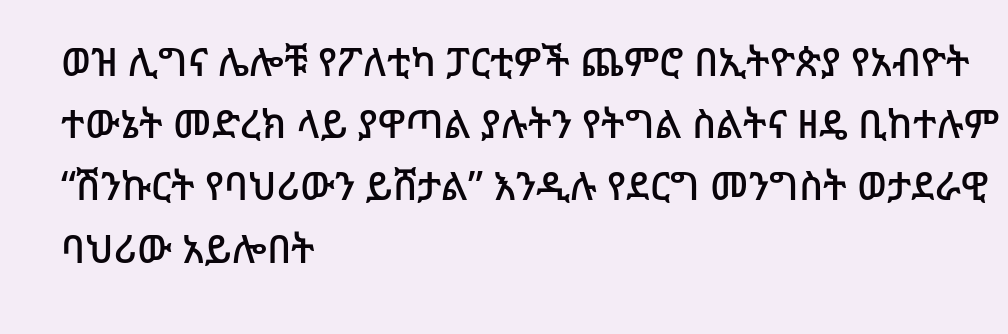ወዝ ሊግና ሌሎቹ የፖለቲካ ፓርቲዎች ጨምሮ በኢትዮጵያ የአብዮት ተውኔት መድረክ ላይ ያዋጣል ያሉትን የትግል ስልትና ዘዴ ቢከተሉም “ሽንኩርት የባህሪውን ይሸታል” እንዲሉ የደርግ መንግስት ወታደራዊ ባህሪው አይሎበት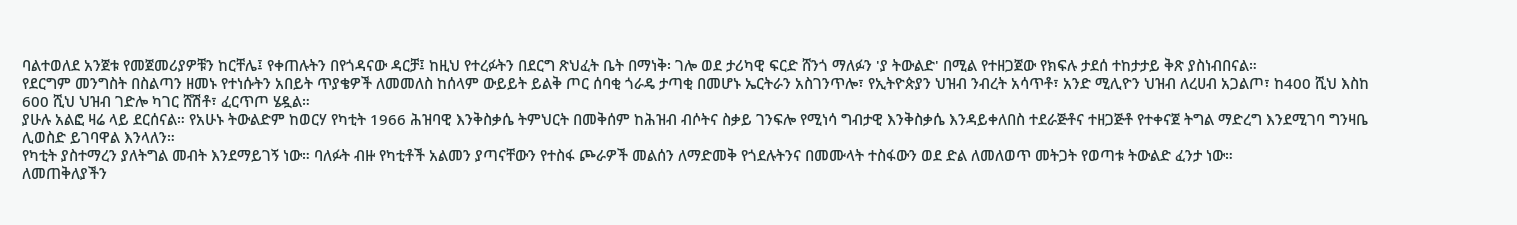ባልተወለደ አንጀቱ የመጀመሪያዎቹን ከርቸሌ፤ የቀጠሉትን በየጎዳናው ዳርቻ፤ ከዚህ የተረፉትን በደርግ ጽህፈት ቤት በማነቅ፡ ገሎ ወደ ታሪካዊ ፍርድ ሸንጎ ማለፉን 'ያ ትውልድ' በሚል የተዘጋጀው የክፍሉ ታደሰ ተከታታይ ቅጽ ያስነብበናል።
የደርግም መንግስት በስልጣን ዘመኑ የተነሱትን አበይት ጥያቄዎች ለመመለስ ከሰላም ውይይት ይልቅ ጦር ሰባቂ ጎራዴ ታጣቂ በመሆኑ ኤርትራን አስገንጥሎ፣ የኢትዮጵያን ህዝብ ንብረት አሳጥቶ፣ አንድ ሚሊዮን ህዝብ ለረሀብ አጋልጦ፣ ከ400 ሺህ እስከ 600 ሺህ ህዝብ ገድሎ ካገር ሸሽቶ፣ ፈርጥጦ ሄዷል።
ያሁሉ አልፎ ዛሬ ላይ ደርሰናል። የአሁኑ ትውልድም ከወርሃ የካቲት 1966 ሕዝባዊ እንቅስቃሴ ትምህርት በመቅሰም ከሕዝብ ብሶትና ስቃይ ገንፍሎ የሚነሳ ግብታዊ እንቅስቃሴ እንዳይቀለበስ ተደራጅቶና ተዘጋጅቶ የተቀናጀ ትግል ማድረግ እንደሚገባ ግንዛቤ ሊወስድ ይገባዋል እንላለን።
የካቲት ያስተማረን ያለትግል መብት እንደማይገኝ ነው። ባለፉት ብዙ የካቲቶች አልመን ያጣናቸውን የተስፋ ጮራዎች መልሰን ለማድመቅ የጎደሉትንና በመሙላት ተስፋውን ወደ ድል ለመለወጥ መትጋት የወጣቱ ትውልድ ፈንታ ነው።
ለመጠቅለያችን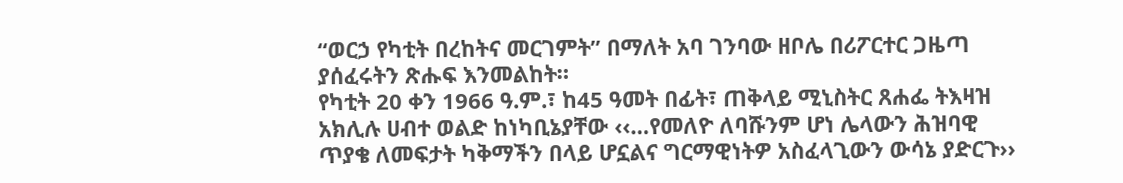“ወርኃ የካቲት በረከትና መርገምት” በማለት አባ ገንባው ዘቦሌ በሪፖርተር ጋዜጣ ያሰፈሩትን ጽሑፍ እንመልከት።
የካቲት 20 ቀን 1966 ዓ.ም.፣ ከ45 ዓመት በፊት፣ ጠቅላይ ሚኒስትር ጸሐፌ ትእዛዝ አክሊሉ ሀብተ ወልድ ከነካቢኔያቸው ‹‹…የመለዮ ለባሹንም ሆነ ሌላውን ሕዝባዊ ጥያቄ ለመፍታት ካቅማችን በላይ ሆኗልና ግርማዊነትዎ አስፈላጊውን ውሳኔ ያድርጉ››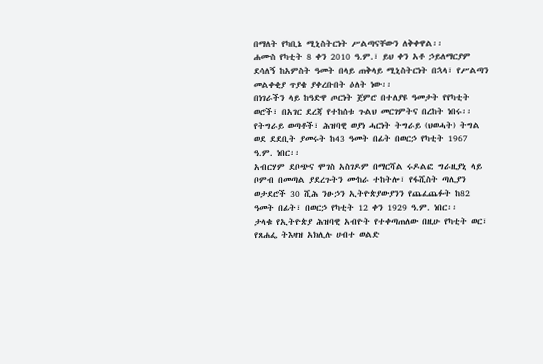በማለት የካቢኔ ሚኒስትርነት ሥልጣናቸውን ለቅቀዋል፡፡
ሐሙስ የካቲት 8 ቀን 2010 ዓ.ም.፣ ይህ ቀን አቶ ኃይለማርያም ደሳለኝ ከአምስት ዓመት በላይ ጠቅላይ ሚኒስትርነት በኋላ፣ የሥልጣን መልቀቂያ ጥያቄ ያቀረቡበት ዕለት ነው፡፡
በነገራችን ላይ ከዓድዋ ጦርነት ጀምሮ በተለያዩ ዓመታት የየካቲት ወሮች፣ በአገር ደረጃ የተከሰቱ ጉልህ መርገምትና በረከት ነበሩ፡፡
የትግራይ ወጣቶች፣ ሕዝባዊ ወያነ ሓርነት ትግራይ (ህወሓት) ትግል ወደ ደደቢት ያመሩት ከ43 ዓመት በፊት በወርኃ የካቲት 1967 ዓ.ም. ነበር፡፡
አብርሃም ደቦጭና ሞገስ አስገዶም በማርሻል ሩዶልፎ ግራዚያኒ ላይ ቦምብ በመጣል ያደረጉትን ሙከራ ተከትሎ፣ የፋሺስት ጣሊያን ወታደሮች 30 ሺሕ ንፁኃን ኢትዮጵያውያንን የጨፈጨፉት ከ82 ዓመት በፊት፣ በወርኃ የካቲት 12 ቀን 1929 ዓ.ም. ነበር፡፡
ታላቁ የኢትዮጵያ ሕዝባዊ አብዮት የተቀጣጠለው በዚሁ የካቲት ወር፣ የጸሐፌ ትእዛዝ አክሊሉ ሀብተ ወልድ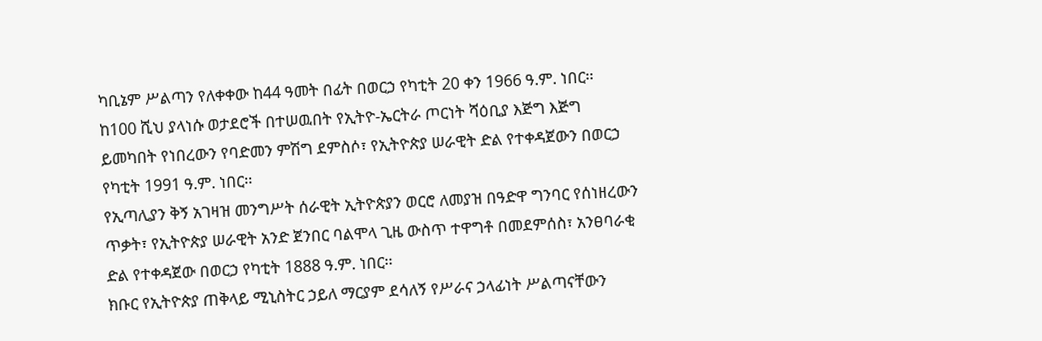ካቢኔም ሥልጣን የለቀቀው ከ44 ዓመት በፊት በወርኃ የካቲት 20 ቀን 1966 ዓ.ም. ነበር፡፡
ከ100 ሺህ ያላነሱ ወታደሮች በተሠዉበት የኢትዮ-ኤርትራ ጦርነት ሻዕቢያ እጅግ እጅግ ይመካበት የነበረውን የባድመን ምሽግ ደምስሶ፣ የኢትዮጵያ ሠራዊት ድል የተቀዳጀውን በወርኃ የካቲት 1991 ዓ.ም. ነበር፡፡
የኢጣሊያን ቅኝ አገዛዝ መንግሥት ሰራዊት ኢትዮጵያን ወርሮ ለመያዝ በዓድዋ ግንባር የሰነዘረውን ጥቃት፣ የኢትዮጵያ ሠራዊት አንድ ጀንበር ባልሞላ ጊዜ ውስጥ ተዋግቶ በመደምሰስ፣ አንፀባራቂ ድል የተቀዳጀው በወርኃ የካቲት 1888 ዓ.ም. ነበር፡፡
ክቡር የኢትዮጵያ ጠቅላይ ሚኒስትር ኃይለ ማርያም ደሳለኝ የሥራና ኃላፊነት ሥልጣናቸውን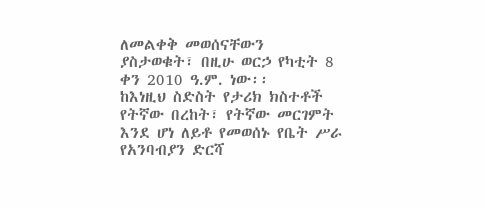ለመልቀቅ መወሰናቸውን ያስታወቁት፣ በዚሁ ወርኃ የካቲት 8 ቀን 2010 ዓ.ም. ነው፡፡
ከእነዚህ ስድስት የታሪክ ክስተቶች የትኛው በረከት፣ የትኛው መርገምት እንደ ሆነ ለይቶ የመወሰኑ የቤት ሥራ የአንባብያን ድርሻ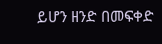ይሆን ዘንድ በመፍቀድ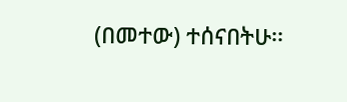(በመተው) ተሰናበትሁ፡፡